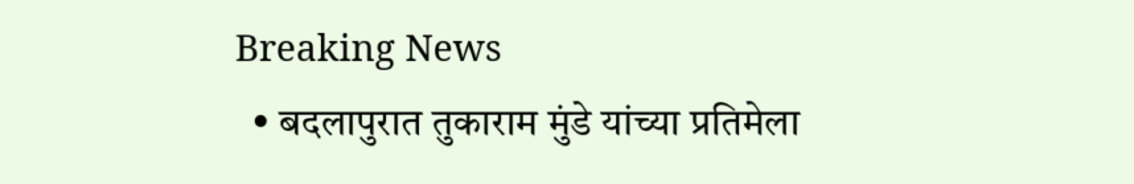Breaking News
  • बदलापुरात तुकाराम मुंडे यांच्या प्रतिमेला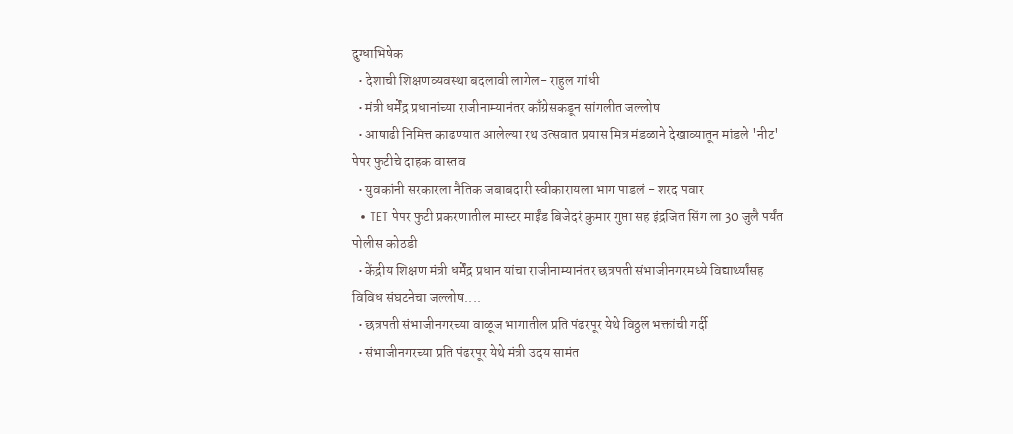दुग्धाभिषेक
  • देशाची शिक्षणव्यवस्था बदलावी लागेल- राहुल गांधी
  • मंत्री धर्मेंद्र प्रधानांच्या राजीनाम्यानंतर काँग्रेसकडून सांगलीत जल्लोष
  • आषाढी निमित्त काढण्यात आलेल्या रथ उत्सवात प्रयास मित्र मंडळाने देखाव्यातून मांडले 'नीट' पेपर फुटीचे दाहक वास्तव
  • युवकांनी सरकारला नैतिक जबाबदारी स्वीकारायला भाग पाडलं - शरद पवार
  • TET पेपर फुटी प्रकरणातील मास्टर माईंड बिजेदरं कुमार गुप्ता सह इंद्रजित सिंग ला 30 जुलै पर्यंत पोलीस कोठडी
  • केंद्रीय शिक्षण मंत्री धर्मेंद्र प्रधान यांचा राजीनाम्यानंतर छत्रपती संभाजीनगरमध्ये विद्यार्थ्यांसह विविध संघटनेचा जल्लोष....
  • छत्रपती संभाजीनगरच्या वाळूज भागातील प्रति पंढरपूर येथे विठ्ठल भक्तांची गर्दी
  • संभाजीनगरच्या प्रति पंढरपूर येथे मंत्री उदय सामंत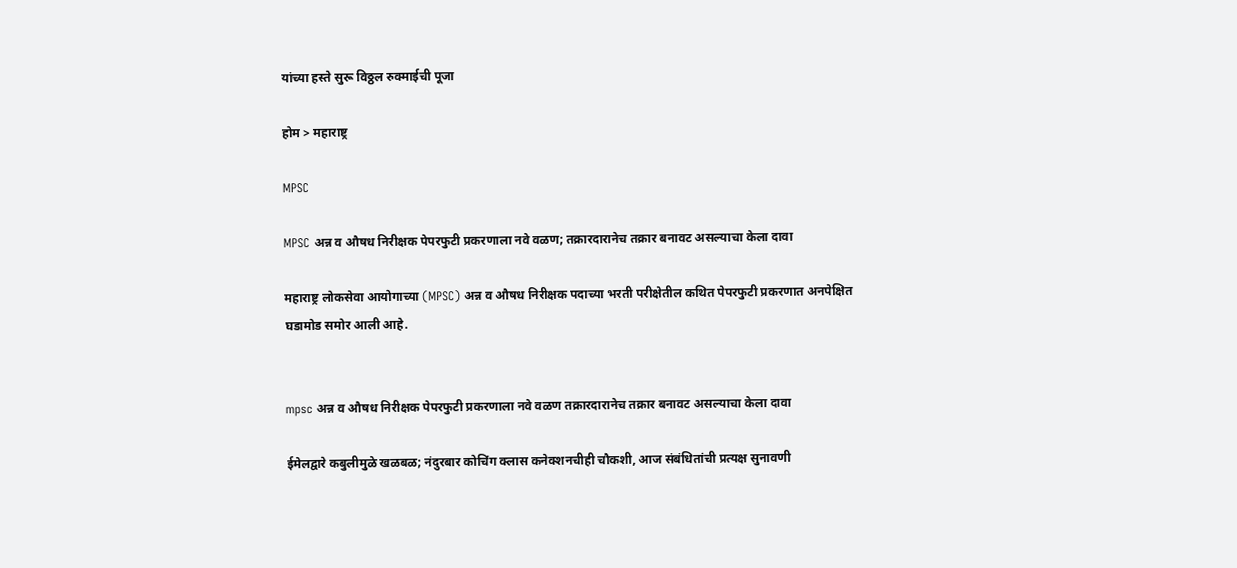यांच्या हस्ते सुरू विठ्ठल रुक्माईची पूजा

होम > महाराष्ट्र

MPSC

MPSC अन्न व औषध निरीक्षक पेपरफुटी प्रकरणाला नवे वळण; तक्रारदारानेच तक्रार बनावट असल्याचा केला दावा

महाराष्ट्र लोकसेवा आयोगाच्या (MPSC) अन्न व औषध निरीक्षक पदाच्या भरती परीक्षेतील कथित पेपरफुटी प्रकरणात अनपेक्षित घडामोड समोर आली आहे.


mpsc अन्न व औषध निरीक्षक पेपरफुटी प्रकरणाला नवे वळण तक्रारदारानेच तक्रार बनावट असल्याचा केला दावा

ईमेलद्वारे कबुलीमुळे खळबळ; नंदुरबार कोचिंग क्लास कनेक्शनचीही चौकशी, आज संबंधितांची प्रत्यक्ष सुनावणी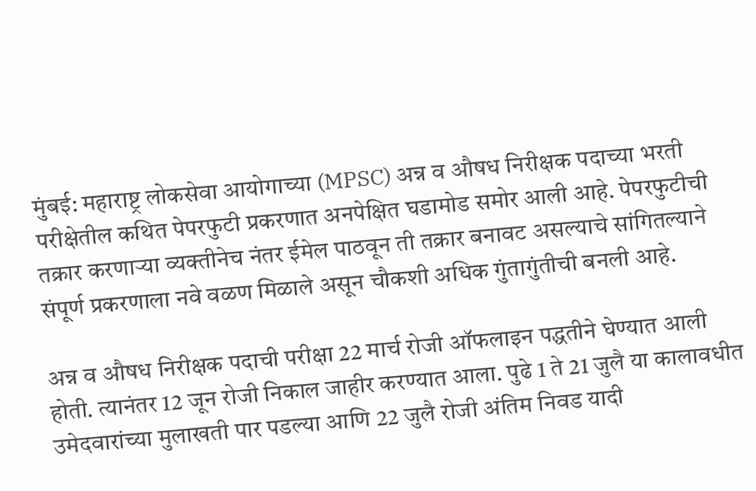मुंबई: महाराष्ट्र लोकसेवा आयोगाच्या (MPSC) अन्न व औषध निरीक्षक पदाच्या भरती परीक्षेतील कथित पेपरफुटी प्रकरणात अनपेक्षित घडामोड समोर आली आहे. पेपरफुटीची तक्रार करणाऱ्या व्यक्तीनेच नंतर ईमेल पाठवून ती तक्रार बनावट असल्याचे सांगितल्याने संपूर्ण प्रकरणाला नवे वळण मिळाले असून चौकशी अधिक गुंतागुंतीची बनली आहे.

अन्न व औषध निरीक्षक पदाची परीक्षा 22 मार्च रोजी ऑफलाइन पद्धतीने घेण्यात आली होती. त्यानंतर 12 जून रोजी निकाल जाहीर करण्यात आला. पुढे 1 ते 21 जुलै या कालावधीत उमेदवारांच्या मुलाखती पार पडल्या आणि 22 जुलै रोजी अंतिम निवड यादी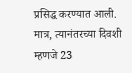प्रसिद्ध करण्यात आली. मात्र, त्यानंतरच्या दिवशी म्हणजे 23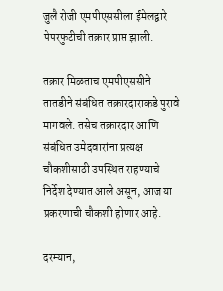जुलै रोजी एमपीएससीला ईमेलद्वारे पेपरफुटीची तक्रार प्राप्त झाली.

तक्रार मिळताच एमपीएससीने तातडीने संबंधित तक्रारदाराकडे पुरावे मागवले. तसेच तक्रारदार आणि संबंधित उमेदवारांना प्रत्यक्ष चौकशीसाठी उपस्थित राहण्याचे निर्देश देण्यात आले असून, आज या प्रकरणाची चौकशी होणार आहे.

दरम्यान,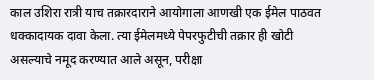काल उशिरा रात्री याच तक्रारदाराने आयोगाला आणखी एक ईमेल पाठवत धक्कादायक दावा केला. त्या ईमेलमध्ये पेपरफुटीची तक्रार ही खोटी असल्याचे नमूद करण्यात आले असून, परीक्षा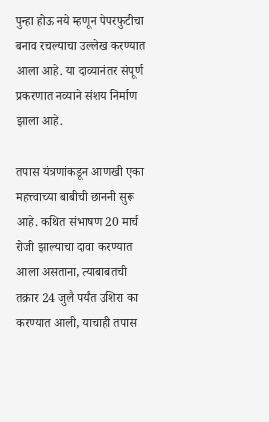पुन्हा होऊ नये म्हणून पेपरफुटीचा बनाव रचल्याचा उल्लेख करण्यात आला आहे. या दाव्यानंतर संपूर्ण प्रकरणात नव्याने संशय निर्माण झाला आहे.

तपास यंत्रणांकडून आणखी एका महत्त्वाच्या बाबीची छाननी सुरू आहे. कथित संभाषण 20 मार्च रोजी झाल्याचा दावा करण्यात आला असताना, त्याबाबतची तक्रार 24 जुलै पर्यंत उशिरा का करण्यात आली, याचाही तपास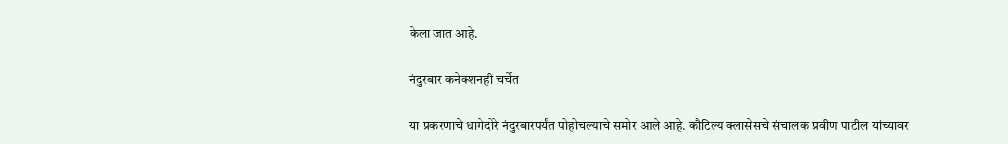केला जात आहे.

नंदुरबार कनेक्शनही चर्चेत

या प्रकरणाचे धागेदोरे नंदुरबारपर्यंत पोहोचल्याचे समोर आले आहे. कौटिल्य क्लासेसचे संचालक प्रवीण पाटील यांच्यावर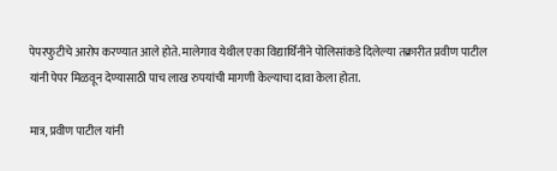पेपरफुटीचे आरोप करण्यात आले होते. मालेगाव येथील एका विद्यार्थिनीने पोलिसांकडे दिलेल्या तक्रारीत प्रवीण पाटील यांनी पेपर मिळवून देण्यासाठी पाच लाख रुपयांची मागणी केल्याचा दावा केला होता.

मात्र, प्रवीण पाटील यांनी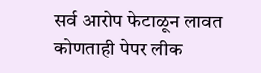सर्व आरोप फेटाळून लावत कोणताही पेपर लीक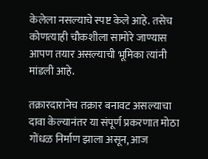केलेला नसल्याचे स्पष्ट केले आहे. तसेच कोणत्याही चौकशीला सामोरे जाण्यास आपण तयार असल्याची भूमिका त्यांनी मांडली आहे.

तक्रारदारानेच तक्रार बनावट असल्याचा दावा केल्यानंतर या संपूर्ण प्रकरणात मोठा गोंधळ निर्माण झाला असून, आज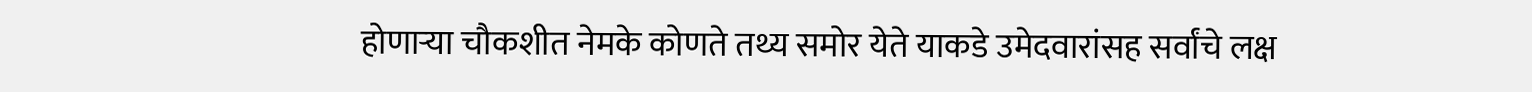होणाऱ्या चौकशीत नेमके कोणते तथ्य समोर येते याकडे उमेदवारांसह सर्वांचे लक्ष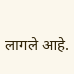लागले आहे.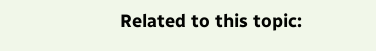Related to this topic: